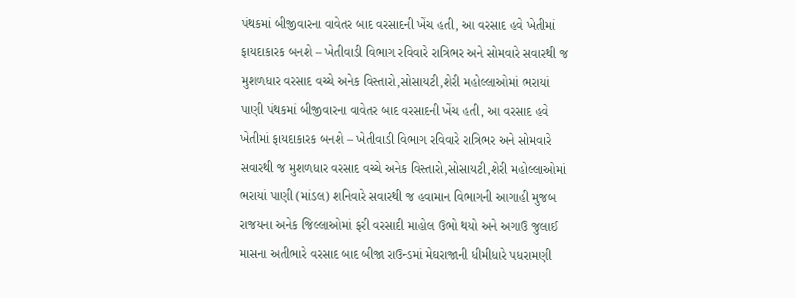પંથકમાં બીજીવારના વાવેતર બાદ વરસાદની ખેંચ હતી, આ વરસાદ હવે ખેતીમાં ફાયદાકારક બનશે – ખેતીવાડી વિભાગ રવિવારે રાત્રિભર અને સોમવારે સવારથી જ મુશળધાર વરસાદ વચ્ચે અનેક વિસ્તારો,સોસાયટી,શેરી મહોલ્લાઓમાં ભરાયાં પાણી પંથકમાં બીજીવારના વાવેતર બાદ વરસાદની ખેંચ હતી, આ વરસાદ હવે ખેતીમાં ફાયદાકારક બનશે – ખેતીવાડી વિભાગ રવિવારે રાત્રિભર અને સોમવારે સવારથી જ મુશળધાર વરસાદ વચ્ચે અનેક વિસ્તારો,સોસાયટી,શેરી મહોલ્લાઓમાં ભરાયાં પાણી (માંડલ) શનિવારે સવારથી જ હવામાન વિભાગની આગાહી મુજબ રાજયના અનેક જિલ્લાઓમાં ફરી વરસાદી માહોલ ઉભો થયો અને અગાઉ જુલાઈ માસના અતીભારે વરસાદ બાદ બીજા રાઉન્ડમાં મેઘરાજાની ધીમીધારે પધરામણી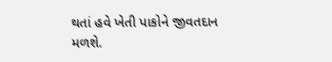થતાં હવે ખેતી પાકોને જીવતદાન મળશે.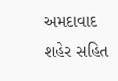અમદાવાદ શહેર સહિત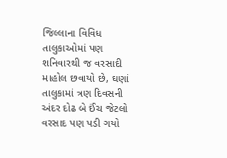જિલ્લાના વિવિધ તાલુકાઓમાં પણ શનિવારથી જ વરસાદી માહોલ છવાયો છે, ઘણાં તાલુકામાં ત્રણ દિવસની અંદર દોઢ બે ઈંચ જેટલો વરસાદ પણ પડી ગયો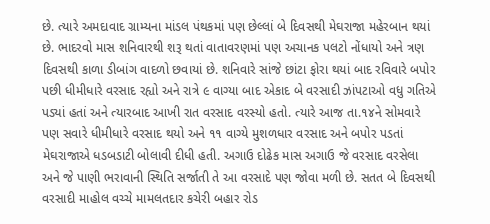છે. ત્યારે અમદાવાદ ગ્રામ્યના માંડલ પંથકમાં પણ છેલ્લાં બે દિવસથી મેઘરાજા મહેરબાન થયાં છે. ભાદરવો માસ શનિવારથી શરૂ થતાં વાતાવરણમાં પણ અચાનક પલટો નોંધાયો અને ત્રણ દિવસથી કાળા ડીબાંગ વાદળો છવાયાં છે. શનિવારે સાંજે છાંટા ફોરા થયાં બાદ રવિવારે બપોર પછી ધીમીધારે વરસાદ રહ્યો અને રાત્રે ૯ વાગ્યા બાદ એકાદ બે વરસાદી ઝાંપટાઓ વધુ ગતિએ પડ્યાં હતાં અને ત્યારબાદ આખી રાત વરસાદ વરસ્યો હતો. ત્યારે આજ તા.૧૪ને સોમવારે પણ સવારે ધીમીધારે વરસાદ થયો અને ૧૧ વાગ્યે મુશળધાર વરસાદ અને બપોર પડતાં મેઘરાજાએ ધડબડાટી બોલાવી દીધી હતી. અગાઉ દોઢેક માસ અગાઉ જે વરસાદ વરસેલા અને જે પાણી ભરાવાની સ્થિતિ સર્જાતી તે આ વરસાદે પણ જોવા મળી છે. સતત બે દિવસથી વરસાદી માહોલ વચ્ચે મામલતદાર કચેરી બહાર રોડ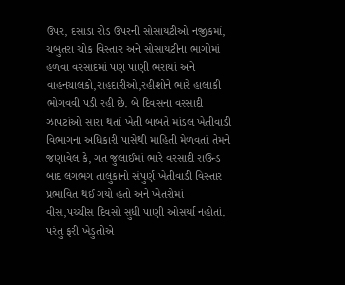ઉપર, દસાડા રોડ ઉપરની સોસાયટીઓ નજીકમાં, ચબુતરા ચોક વિસ્તાર અને સોસાયટીના ભાગોમાં હળવા વરસાદમાં પણ પાણી ભરાયાં અને વાહનચાલકો,રાહદારીઓ,રહીશોને ભારે હાલાકી ભોગવવી પડી રહી છે. બે દિવસના વરસાદી ઝાપટાંઓ સારા થતાં ખેતી બાબતે માંડલ ખેતીવાડી વિભાગના અધિકારી પાસેથી માહિતી મેળવતાં તેમને જણાવેલ કે, ગત જુલાઈમાં ભારે વરસાદી રાઉન્ડ બાદ લગભગ તાલુકાનો સંપુર્ણ ખેતીવાડી વિસ્તાર પ્રભાવિત થઈ ગયો હતો અને ખેતરોમાં વીસ,પચ્ચીસ દિવસો સુધી પાણી ઓસર્યા નહોતાં. પરંતુ ફરી ખેડુતોએ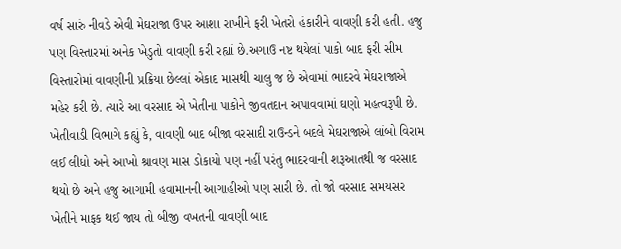વર્ષ સારું નીવડે એવી મેઘરાજા ઉપર આશા રાખીને ફરી ખેતરો હંકારીને વાવણી કરી હતી. હજુ પણ વિસ્તારમાં અનેક ખેડુતો વાવણી કરી રહ્યાં છે.અગાઉ નષ્ટ થયેલાં પાકો બાદ ફરી સીમ વિસ્તારોમાં વાવણીની પ્રક્રિયા છેલ્લાં એકાદ માસથી ચાલુ જ છે એવામાં ભાદરવે મેઘરાજાએ મહેર કરી છે. ત્યારે આ વરસાદ એ ખેતીના પાકોને જીવતદાન અપાવવામાં ઘણો મહત્વરૂપી છે. ખેતીવાડી વિભાગે કહ્યું કે, વાવણી બાદ બીજા વરસાદી રાઉન્ડને બદલે મેઘરાજાએ લાંબો વિરામ લઈ લીધો અને આખો શ્રાવણ માસ ડોકાયો પણ નહીં પરંતુ ભાદરવાની શરૂઆતથી જ વરસાદ થયો છે અને હજુ આગામી હવામાનની આગાહીઓ પણ સારી છે. તો જો વરસાદ સમયસર ખેતીને માફક થઈ જાય તો બીજી વખતની વાવણી બાદ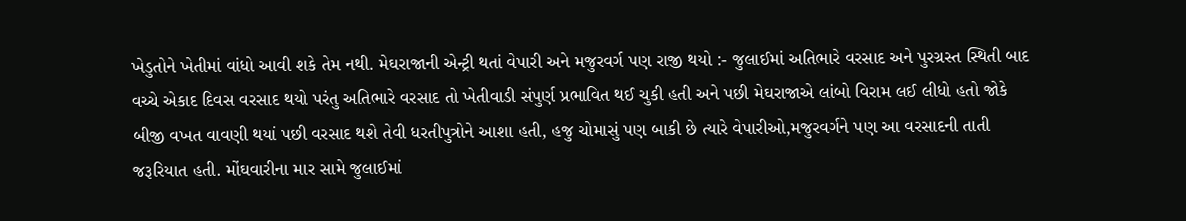ખેડુતોને ખેતીમાં વાંધો આવી શકે તેમ નથી. મેઘરાજાની એન્ટ્રી થતાં વેપારી અને મજુરવર્ગ પણ રાજી થયો :- જુલાઈમાં અતિભારે વરસાદ અને પુરગ્રસ્ત સ્થિતી બાદ વચ્ચે એકાદ દિવસ વરસાદ થયો પરંતુ અતિભારે વરસાદ તો ખેતીવાડી સંપુર્ણ પ્રભાવિત થઈ ચુકી હતી અને પછી મેઘરાજાએ લાંબો વિરામ લઈ લીધો હતો જોકે બીજી વખત વાવણી થયાં પછી વરસાદ થશે તેવી ધરતીપુત્રોને આશા હતી, હજુ ચોમાસું પણ બાકી છે ત્યારે વેપારીઓ,મજુરવર્ગને પણ આ વરસાદની તાતી જરૂરિયાત હતી. મોંઘવારીના માર સામે જુલાઈમાં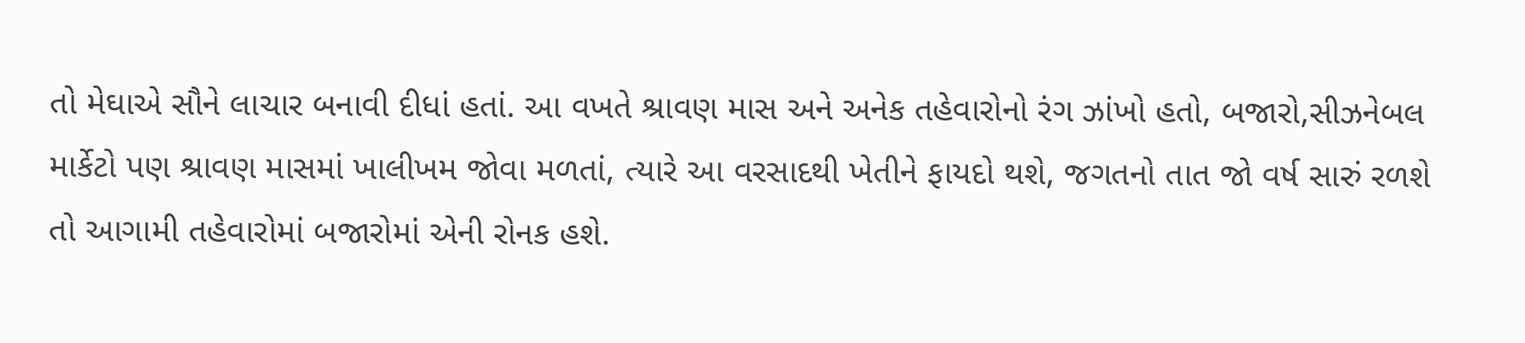તો મેઘાએ સૌને લાચાર બનાવી દીધાં હતાં. આ વખતે શ્રાવણ માસ અને અનેક તહેવારોનો રંગ ઝાંખો હતો, બજારો,સીઝનેબલ માર્કેટો પણ શ્રાવણ માસમાં ખાલીખમ જોવા મળતાં, ત્યારે આ વરસાદથી ખેતીને ફાયદો થશે, જગતનો તાત જો વર્ષ સારું રળશે તો આગામી તહેવારોમાં બજારોમાં એની રોનક હશે.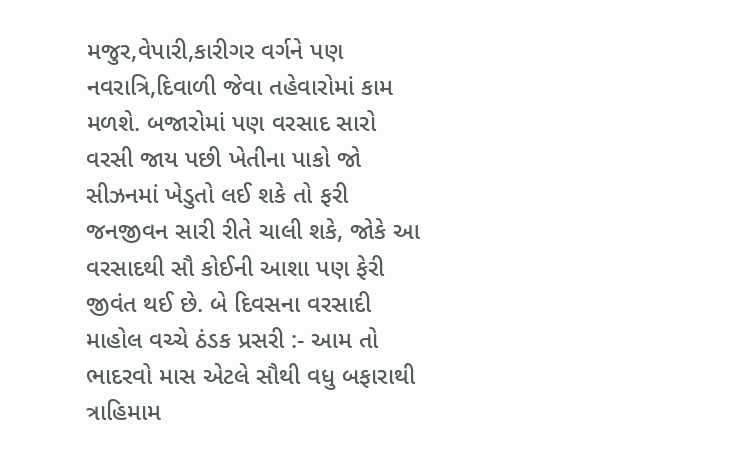મજુર,વેપારી,કારીગર વર્ગને પણ નવરાત્રિ,દિવાળી જેવા તહેવારોમાં કામ મળશે. બજારોમાં પણ વરસાદ સારો વરસી જાય પછી ખેતીના પાકો જો સીઝનમાં ખેડુતો લઈ શકે તો ફરી જનજીવન સારી રીતે ચાલી શકે, જોકે આ વરસાદથી સૌ કોઈની આશા પણ ફેરી જીવંત થઈ છે. બે દિવસના વરસાદી માહોલ વચ્ચે ઠંડક પ્રસરી :- આમ તો ભાદરવો માસ એટલે સૌથી વધુ બફારાથી ત્રાહિમામ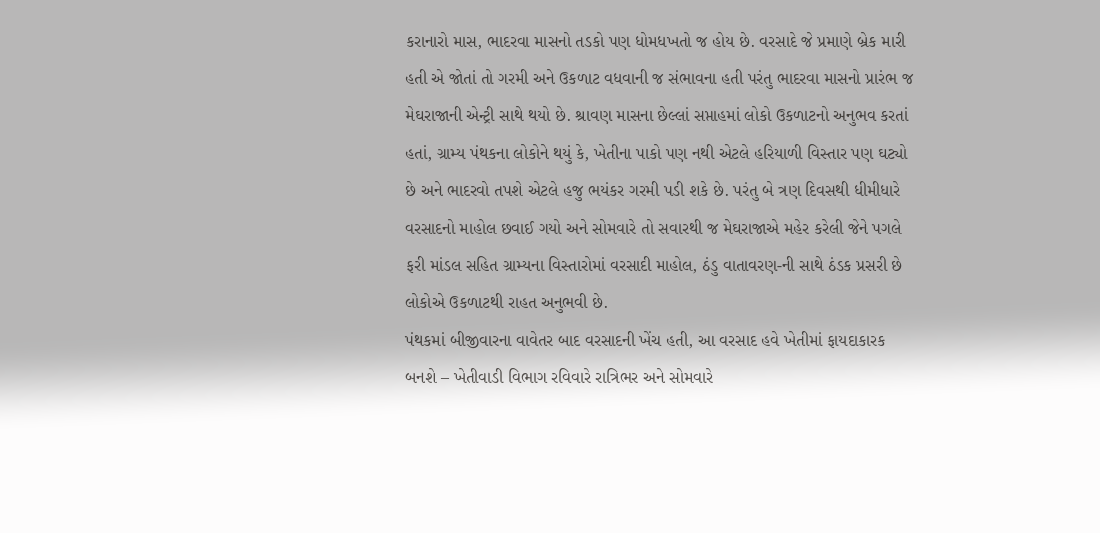કરાનારો માસ, ભાદરવા માસનો તડકો પણ ધોમધખતો જ હોય છે. વરસાદે જે પ્રમાણે બ્રેક મારી હતી એ જોતાં તો ગરમી અને ઉકળાટ વધવાની જ સંભાવના હતી પરંતુ ભાદરવા માસનો પ્રારંભ જ મેઘરાજાની એન્ટ્રી સાથે થયો છે. શ્રાવણ માસના છેલ્લાં સપ્તાહમાં લોકો ઉકળાટનો અનુભવ કરતાં હતાં, ગ્રામ્ય પંથકના લોકોને થયું કે, ખેતીના પાકો પણ નથી એટલે હરિયાળી વિસ્તાર પણ ઘટ્યો છે અને ભાદરવો તપશે એટલે હજુ ભયંકર ગરમી પડી શકે છે. પરંતુ બે ત્રણ દિવસથી ધીમીધારે વરસાદનો માહોલ છવાઈ ગયો અને સોમવારે તો સવારથી જ મેઘરાજાએ મહેર કરેલી જેને પગલે ફરી માંડલ સહિત ગ્રામ્યના વિસ્તારોમાં વરસાદી માહોલ, ઠંડુ વાતાવરણ-ની સાથે ઠંડક પ્રસરી છે લોકોએ ઉકળાટથી રાહત અનુભવી છે.
પંથકમાં બીજીવારના વાવેતર બાદ વરસાદની ખેંચ હતી, આ વરસાદ હવે ખેતીમાં ફાયદાકારક બનશે – ખેતીવાડી વિભાગ રવિવારે રાત્રિભર અને સોમવારે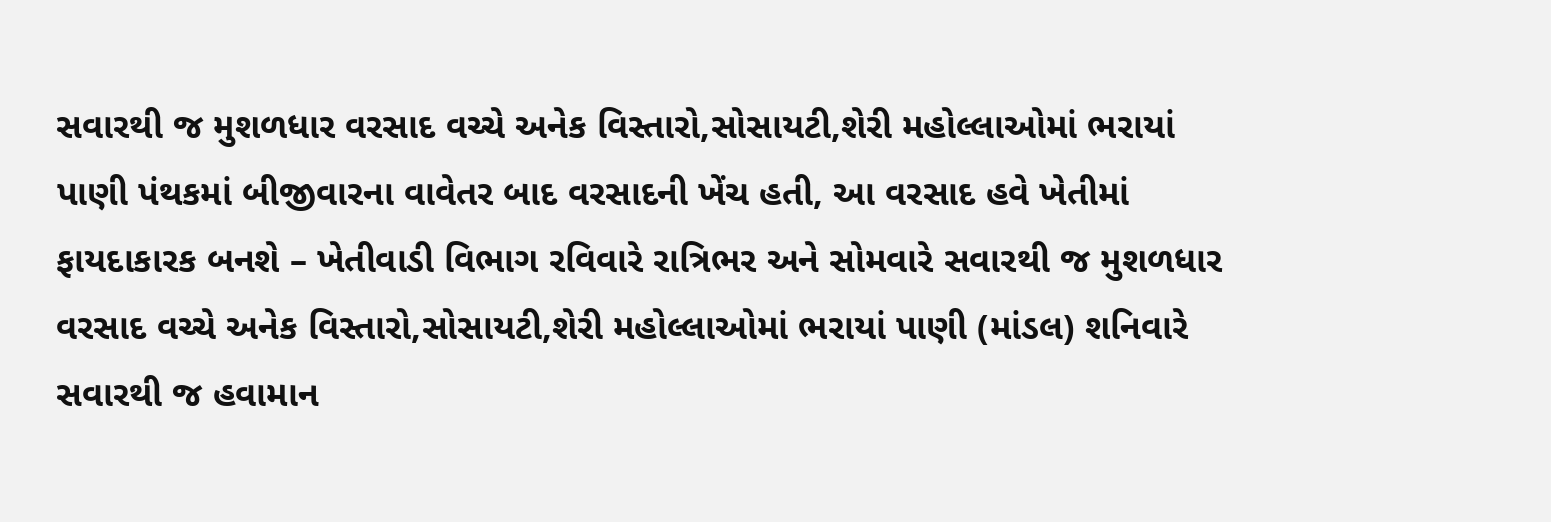સવારથી જ મુશળધાર વરસાદ વચ્ચે અનેક વિસ્તારો,સોસાયટી,શેરી મહોલ્લાઓમાં ભરાયાં પાણી પંથકમાં બીજીવારના વાવેતર બાદ વરસાદની ખેંચ હતી, આ વરસાદ હવે ખેતીમાં ફાયદાકારક બનશે – ખેતીવાડી વિભાગ રવિવારે રાત્રિભર અને સોમવારે સવારથી જ મુશળધાર વરસાદ વચ્ચે અનેક વિસ્તારો,સોસાયટી,શેરી મહોલ્લાઓમાં ભરાયાં પાણી (માંડલ) શનિવારે સવારથી જ હવામાન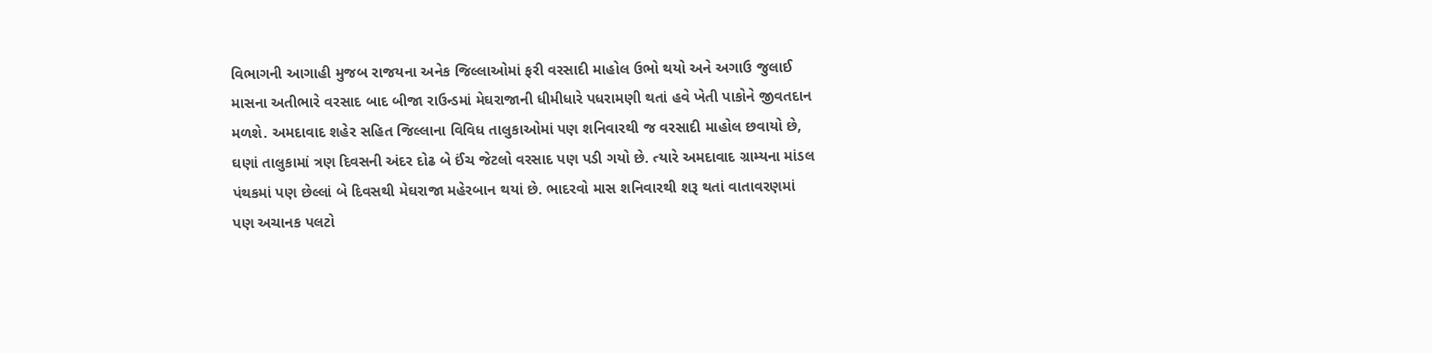વિભાગની આગાહી મુજબ રાજયના અનેક જિલ્લાઓમાં ફરી વરસાદી માહોલ ઉભો થયો અને અગાઉ જુલાઈ માસના અતીભારે વરસાદ બાદ બીજા રાઉન્ડમાં મેઘરાજાની ધીમીધારે પધરામણી થતાં હવે ખેતી પાકોને જીવતદાન મળશે. અમદાવાદ શહેર સહિત જિલ્લાના વિવિધ તાલુકાઓમાં પણ શનિવારથી જ વરસાદી માહોલ છવાયો છે, ઘણાં તાલુકામાં ત્રણ દિવસની અંદર દોઢ બે ઈંચ જેટલો વરસાદ પણ પડી ગયો છે. ત્યારે અમદાવાદ ગ્રામ્યના માંડલ પંથકમાં પણ છેલ્લાં બે દિવસથી મેઘરાજા મહેરબાન થયાં છે. ભાદરવો માસ શનિવારથી શરૂ થતાં વાતાવરણમાં પણ અચાનક પલટો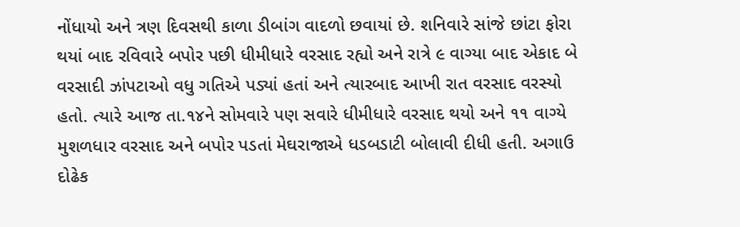નોંધાયો અને ત્રણ દિવસથી કાળા ડીબાંગ વાદળો છવાયાં છે. શનિવારે સાંજે છાંટા ફોરા થયાં બાદ રવિવારે બપોર પછી ધીમીધારે વરસાદ રહ્યો અને રાત્રે ૯ વાગ્યા બાદ એકાદ બે વરસાદી ઝાંપટાઓ વધુ ગતિએ પડ્યાં હતાં અને ત્યારબાદ આખી રાત વરસાદ વરસ્યો હતો. ત્યારે આજ તા.૧૪ને સોમવારે પણ સવારે ધીમીધારે વરસાદ થયો અને ૧૧ વાગ્યે મુશળધાર વરસાદ અને બપોર પડતાં મેઘરાજાએ ધડબડાટી બોલાવી દીધી હતી. અગાઉ દોઢેક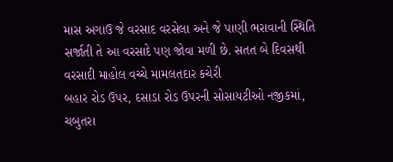માસ અગાઉ જે વરસાદ વરસેલા અને જે પાણી ભરાવાની સ્થિતિ સર્જાતી તે આ વરસાદે પણ જોવા મળી છે. સતત બે દિવસથી વરસાદી માહોલ વચ્ચે મામલતદાર કચેરી
બહાર રોડ ઉપર, દસાડા રોડ ઉપરની સોસાયટીઓ નજીકમાં, ચબુતરા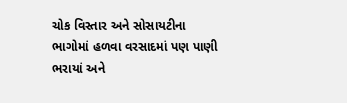ચોક વિસ્તાર અને સોસાયટીના ભાગોમાં હળવા વરસાદમાં પણ પાણી ભરાયાં અને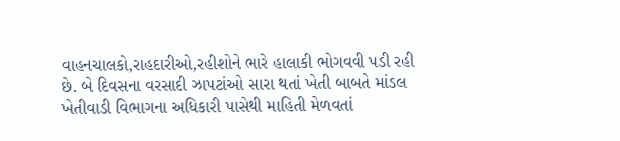વાહનચાલકો,રાહદારીઓ,રહીશોને ભારે હાલાકી ભોગવવી પડી રહી છે. બે દિવસના વરસાદી ઝાપટાંઓ સારા થતાં ખેતી બાબતે માંડલ ખેતીવાડી વિભાગના અધિકારી પાસેથી માહિતી મેળવતાં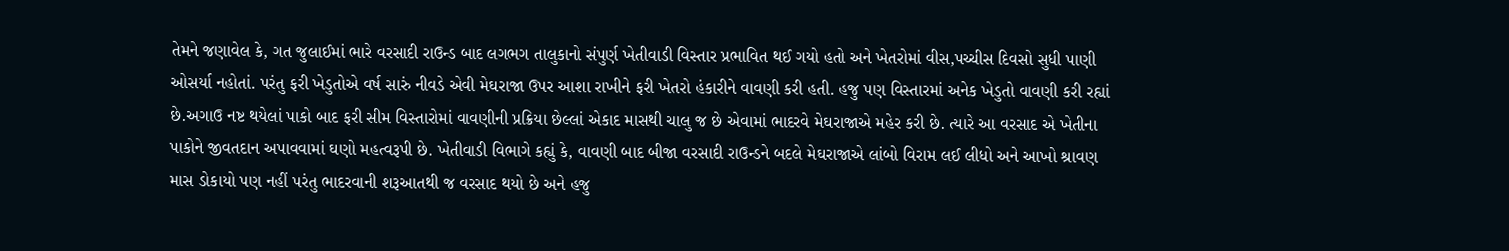તેમને જણાવેલ કે, ગત જુલાઈમાં ભારે વરસાદી રાઉન્ડ બાદ લગભગ તાલુકાનો સંપુર્ણ ખેતીવાડી વિસ્તાર પ્રભાવિત થઈ ગયો હતો અને ખેતરોમાં વીસ,પચ્ચીસ દિવસો સુધી પાણી ઓસર્યા નહોતાં. પરંતુ ફરી ખેડુતોએ વર્ષ સારું નીવડે એવી મેઘરાજા ઉપર આશા રાખીને ફરી ખેતરો હંકારીને વાવણી કરી હતી. હજુ પણ વિસ્તારમાં અનેક ખેડુતો વાવણી કરી રહ્યાં છે.અગાઉ નષ્ટ થયેલાં પાકો બાદ ફરી સીમ વિસ્તારોમાં વાવણીની પ્રક્રિયા છેલ્લાં એકાદ માસથી ચાલુ જ છે એવામાં ભાદરવે મેઘરાજાએ મહેર કરી છે. ત્યારે આ વરસાદ એ ખેતીના પાકોને જીવતદાન અપાવવામાં ઘણો મહત્વરૂપી છે. ખેતીવાડી વિભાગે કહ્યું કે, વાવણી બાદ બીજા વરસાદી રાઉન્ડને બદલે મેઘરાજાએ લાંબો વિરામ લઈ લીધો અને આખો શ્રાવણ માસ ડોકાયો પણ નહીં પરંતુ ભાદરવાની શરૂઆતથી જ વરસાદ થયો છે અને હજુ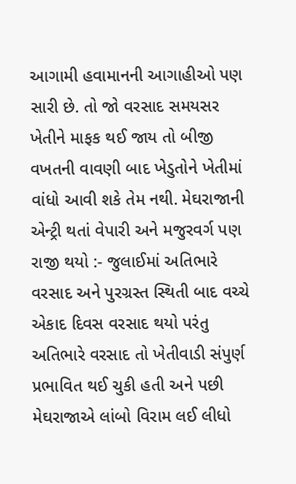આગામી હવામાનની આગાહીઓ પણ સારી છે. તો જો વરસાદ સમયસર ખેતીને માફક થઈ જાય તો બીજી વખતની વાવણી બાદ ખેડુતોને ખેતીમાં વાંધો આવી શકે તેમ નથી. મેઘરાજાની એન્ટ્રી થતાં વેપારી અને મજુરવર્ગ પણ રાજી થયો :- જુલાઈમાં અતિભારે વરસાદ અને પુરગ્રસ્ત સ્થિતી બાદ વચ્ચે એકાદ દિવસ વરસાદ થયો પરંતુ અતિભારે વરસાદ તો ખેતીવાડી સંપુર્ણ પ્રભાવિત થઈ ચુકી હતી અને પછી મેઘરાજાએ લાંબો વિરામ લઈ લીધો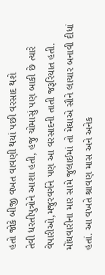હતો જોકે બીજી વખત વાવણી થયાં પછી વરસાદ થશે
તેવી ધરતીપુત્રોને આશા હતી, હજુ ચોમાસું પણ બાકી છે ત્યારે વેપારીઓ,મજુરવર્ગને પણ આ વરસાદની તાતી જરૂરિયાત હતી. મોંઘવારીના માર સામે જુલાઈમાં તો મેઘાએ સૌને લાચાર બનાવી દીધાં હતાં. આ વખતે શ્રાવણ માસ અને અનેક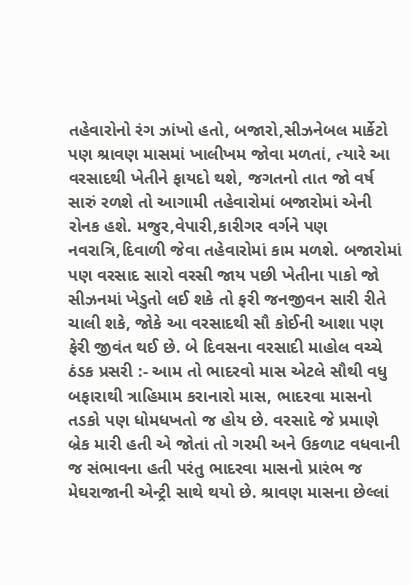તહેવારોનો રંગ ઝાંખો હતો, બજારો,સીઝનેબલ માર્કેટો પણ શ્રાવણ માસમાં ખાલીખમ જોવા મળતાં, ત્યારે આ વરસાદથી ખેતીને ફાયદો થશે, જગતનો તાત જો વર્ષ સારું રળશે તો આગામી તહેવારોમાં બજારોમાં એની રોનક હશે. મજુર,વેપારી,કારીગર વર્ગને પણ નવરાત્રિ,દિવાળી જેવા તહેવારોમાં કામ મળશે. બજારોમાં પણ વરસાદ સારો વરસી જાય પછી ખેતીના પાકો જો સીઝનમાં ખેડુતો લઈ શકે તો ફરી જનજીવન સારી રીતે ચાલી શકે, જોકે આ વરસાદથી સૌ કોઈની આશા પણ ફેરી જીવંત થઈ છે. બે દિવસના વરસાદી માહોલ વચ્ચે ઠંડક પ્રસરી :- આમ તો ભાદરવો માસ એટલે સૌથી વધુ બફારાથી ત્રાહિમામ કરાનારો માસ, ભાદરવા માસનો તડકો પણ ધોમધખતો જ હોય છે. વરસાદે જે પ્રમાણે બ્રેક મારી હતી એ જોતાં તો ગરમી અને ઉકળાટ વધવાની જ સંભાવના હતી પરંતુ ભાદરવા માસનો પ્રારંભ જ મેઘરાજાની એન્ટ્રી સાથે થયો છે. શ્રાવણ માસના છેલ્લાં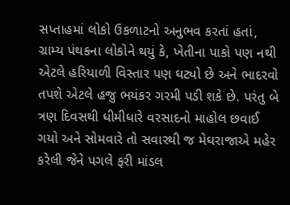સપ્તાહમાં લોકો ઉકળાટનો અનુભવ કરતાં હતાં, ગ્રામ્ય પંથકના લોકોને થયું કે, ખેતીના પાકો પણ નથી એટલે હરિયાળી વિસ્તાર પણ ઘટ્યો છે અને ભાદરવો તપશે એટલે હજુ ભયંકર ગરમી પડી શકે છે. પરંતુ બે ત્રણ દિવસથી ધીમીધારે વરસાદનો માહોલ છવાઈ ગયો અને સોમવારે તો સવારથી જ મેઘરાજાએ મહેર કરેલી જેને પગલે ફરી માંડલ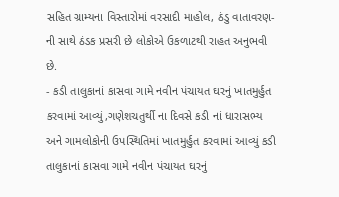સહિત ગ્રામ્યના વિસ્તારોમાં વરસાદી માહોલ, ઠંડુ વાતાવરણ-ની સાથે ઠંડક પ્રસરી છે લોકોએ ઉકળાટથી રાહત અનુભવી છે.
- કડી તાલુકાનાં કાસવા ગામે નવીન પંચાયત ઘરનું ખાતમુર્હુત કરવામાં આવ્યું,ગણેશચતુર્થી ના દિવસે કડી નાં ધારાસભ્ય અને ગામલોકોની ઉપસ્થિતિમાં ખાતમુર્હુત કરવામાં આવ્યું કડી તાલુકાનાં કાસવા ગામે નવીન પંચાયત ઘરનું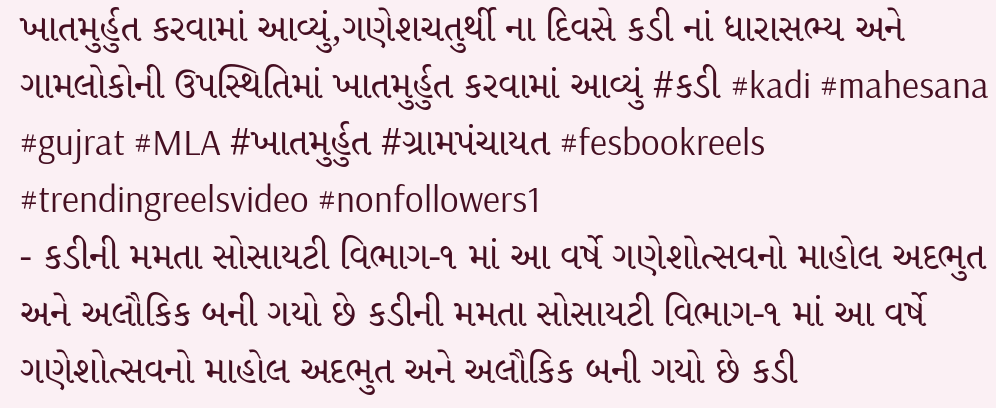ખાતમુર્હુત કરવામાં આવ્યું,ગણેશચતુર્થી ના દિવસે કડી નાં ધારાસભ્ય અને ગામલોકોની ઉપસ્થિતિમાં ખાતમુર્હુત કરવામાં આવ્યું #કડી #kadi #mahesana #gujrat #MLA #ખાતમુર્હુત #ગ્રામપંચાયત #fesbookreels #trendingreelsvideo #nonfollowers1
- કડીની મમતા સોસાયટી વિભાગ-૧ માં આ વર્ષે ગણેશોત્સવનો માહોલ અદભુત અને અલૌકિક બની ગયો છે કડીની મમતા સોસાયટી વિભાગ-૧ માં આ વર્ષે ગણેશોત્સવનો માહોલ અદભુત અને અલૌકિક બની ગયો છે કડી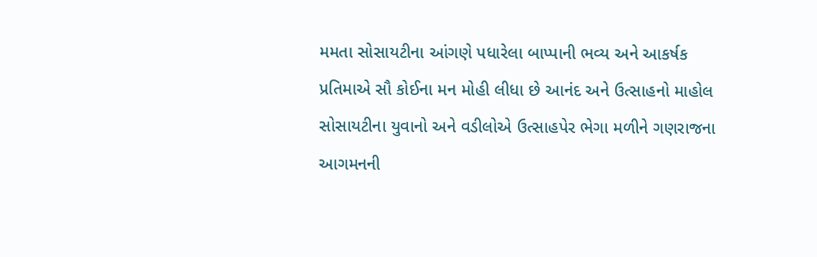મમતા સોસાયટીના આંગણે પધારેલા બાપ્પાની ભવ્ય અને આકર્ષક પ્રતિમાએ સૌ કોઈના મન મોહી લીધા છે આનંદ અને ઉત્સાહનો માહોલ સોસાયટીના યુવાનો અને વડીલોએ ઉત્સાહપેર ભેગા મળીને ગણરાજના આગમનની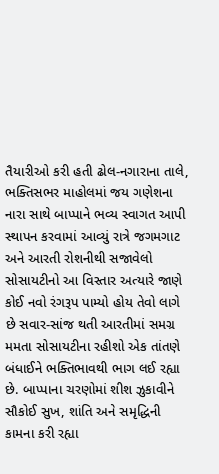તૈયારીઓ કરી હતી ઢોલ-નગારાના તાલે, ભક્તિસભર માહોલમાં જય ગણેશના નારા સાથે બાપ્પાને ભવ્ય સ્વાગત આપી સ્થાપન કરવામાં આવ્યું રાત્રે જગમગાટ અને આરતી રોશનીથી સજાવેલો સોસાયટીનો આ વિસ્તાર અત્યારે જાણે કોઈ નવો રંગરૂપ પામ્યો હોય તેવો લાગે છે સવાર-સાંજ થતી આરતીમાં સમગ્ર મમતા સોસાયટીના રહીશો એક તાંતણે બંધાઈને ભક્તિભાવથી ભાગ લઈ રહ્યા છે. બાપ્પાના ચરણોમાં શીશ ઝુકાવીને સૌકોઈ સુખ, શાંતિ અને સમૃદ્ધિની કામના કરી રહ્યા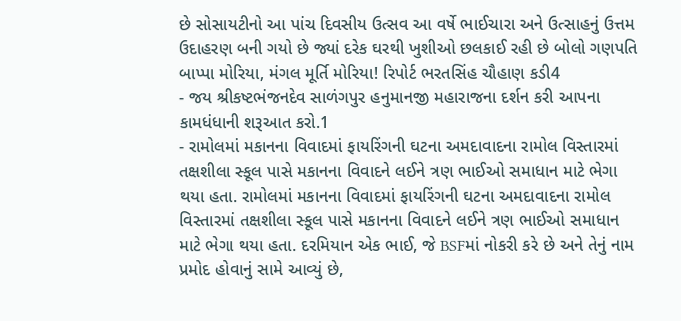છે સોસાયટીનો આ પાંચ દિવસીય ઉત્સવ આ વર્ષે ભાઈચારા અને ઉત્સાહનું ઉત્તમ ઉદાહરણ બની ગયો છે જ્યાં દરેક ઘરથી ખુશીઓ છલકાઈ રહી છે બોલો ગણપતિ બાપ્પા મોરિયા, મંગલ મૂર્તિ મોરિયા! રિપોર્ટ ભરતસિંહ ચૌહાણ કડી4
- જય શ્રીકષ્ટભંજનદેવ સાળંગપુર હનુમાનજી મહારાજના દર્શન કરી આપના કામધંધાની શરૂઆત કરો.1
- રામોલમાં મકાનના વિવાદમાં ફાયરિંગની ઘટના અમદાવાદના રામોલ વિસ્તારમાં તક્ષશીલા સ્કૂલ પાસે મકાનના વિવાદને લઈને ત્રણ ભાઈઓ સમાધાન માટે ભેગા થયા હતા. રામોલમાં મકાનના વિવાદમાં ફાયરિંગની ઘટના અમદાવાદના રામોલ વિસ્તારમાં તક્ષશીલા સ્કૂલ પાસે મકાનના વિવાદને લઈને ત્રણ ભાઈઓ સમાધાન માટે ભેગા થયા હતા. દરમિયાન એક ભાઈ, જે BSFમાં નોકરી કરે છે અને તેનું નામ પ્રમોદ હોવાનું સામે આવ્યું છે,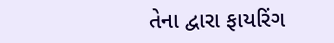તેના દ્વારા ફાયરિંગ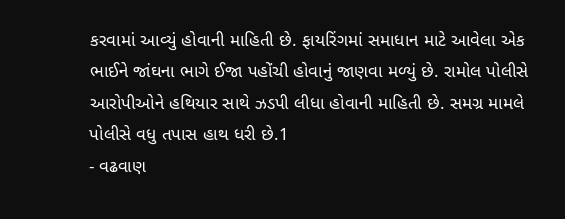કરવામાં આવ્યું હોવાની માહિતી છે. ફાયરિંગમાં સમાધાન માટે આવેલા એક ભાઈને જાંઘના ભાગે ઈજા પહોંચી હોવાનું જાણવા મળ્યું છે. રામોલ પોલીસે આરોપીઓને હથિયાર સાથે ઝડપી લીધા હોવાની માહિતી છે. સમગ્ર મામલે પોલીસે વધુ તપાસ હાથ ધરી છે.1
- વઢવાણ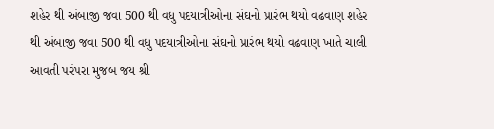શહેર થી અંબાજી જવા 500 થી વધુ પદયાત્રીઓના સંઘનો પ્રારંભ થયો વઢવાણ શહેર થી અંબાજી જવા 500 થી વધુ પદયાત્રીઓના સંઘનો પ્રારંભ થયો વઢવાણ ખાતે ચાલી આવતી પરંપરા મુજબ જય શ્રી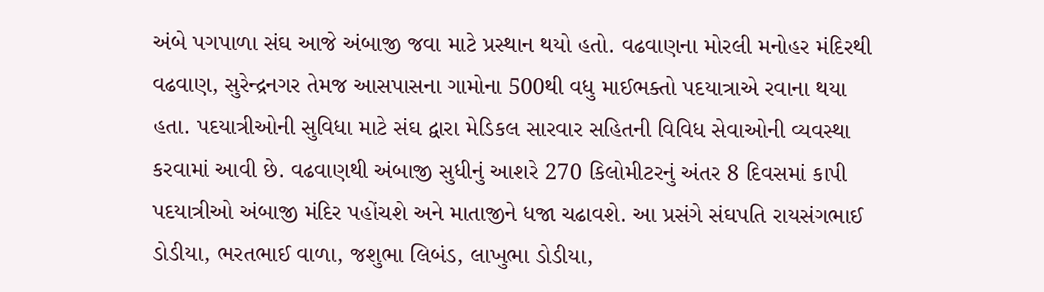અંબે પગપાળા સંઘ આજે અંબાજી જવા માટે પ્રસ્થાન થયો હતો. વઢવાણના મોરલી મનોહર મંદિરથી વઢવાણ, સુરેન્દ્રનગર તેમજ આસપાસના ગામોના 500થી વધુ માઈભક્તો પદયાત્રાએ રવાના થયા હતા. પદયાત્રીઓની સુવિધા માટે સંઘ દ્વારા મેડિકલ સારવાર સહિતની વિવિધ સેવાઓની વ્યવસ્થા કરવામાં આવી છે. વઢવાણથી અંબાજી સુધીનું આશરે 270 કિલોમીટરનું અંતર 8 દિવસમાં કાપી પદયાત્રીઓ અંબાજી મંદિર પહોંચશે અને માતાજીને ધજા ચઢાવશે. આ પ્રસંગે સંઘપતિ રાયસંગભાઈ ડોડીયા, ભરતભાઈ વાળા, જશુભા લિબંડ, લાખુભા ડોડીયા,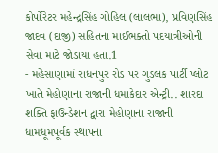કોર્પોરેટર મહેન્દ્રસિંહ ગોહિલ (લાલભા), પ્રવિણસિંહ જાદવ (દાજી) સહિતના માઈભક્તો પદયાત્રીઓની સેવા માટે જોડાયા હતા.1
- મહેસાણામાં રાધનપુર રોડ પર ગુડલક પાર્ટી પ્લોટ ખાતે મેહોણાના રાજાની ધમાકેદાર એન્ટ્રી.. શારદા શક્તિ ફાઉન્ડેશન દ્વારા મેહોણાના રાજાની ધામધૂમપૂર્વક સ્થાપના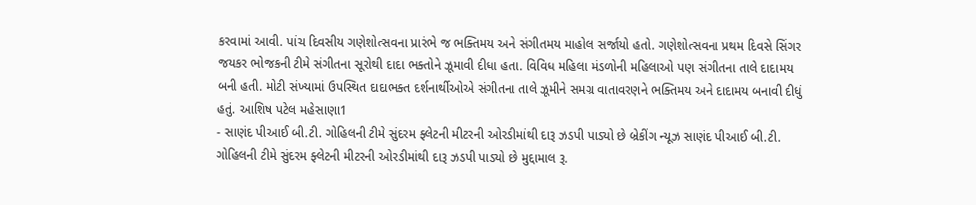કરવામાં આવી. પાંચ દિવસીય ગણેશોત્સવના પ્રારંભે જ ભક્તિમય અને સંગીતમય માહોલ સર્જાયો હતો. ગણેશોત્સવના પ્રથમ દિવસે સિંગર જયકર ભોજકની ટીમે સંગીતના સૂરોથી દાદા ભક્તોને ઝૂમાવી દીધા હતા. વિવિધ મહિલા મંડળોની મહિલાઓ પણ સંગીતના તાલે દાદામય બની હતી. મોટી સંખ્યામાં ઉપસ્થિત દાદાભક્ત દર્શનાર્થીઓએ સંગીતના તાલે ઝૂમીને સમગ્ર વાતાવરણને ભક્તિમય અને દાદામય બનાવી દીધું હતું. આશિષ પટેલ મહેસાણા1
- સાણંદ પીઆઈ બી.ટી. ગોહિલની ટીમે સુંદરમ ફ્લેટની મીટરની ઓરડીમાંથી દારૂ ઝડપી પાડ્યો છે બ્રેકીંગ ન્યૂઝ સાણંદ પીઆઈ બી.ટી. ગોહિલની ટીમે સુંદરમ ફ્લેટની મીટરની ઓરડીમાંથી દારૂ ઝડપી પાડ્યો છે મુદ્દામાલ રૂ.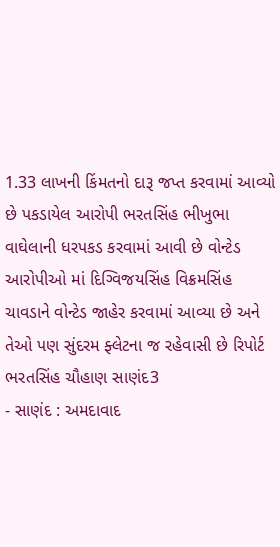1.33 લાખની કિંમતનો દારૂ જપ્ત કરવામાં આવ્યો છે પકડાયેલ આરોપી ભરતસિંહ ભીખુભા વાઘેલાની ધરપકડ કરવામાં આવી છે વોન્ટેડ આરોપીઓ માં દિગ્વિજયસિંહ વિક્રમસિંહ ચાવડાને વોન્ટેડ જાહેર કરવામાં આવ્યા છે અને તેઓ પણ સુંદરમ ફ્લેટના જ રહેવાસી છે રિપોર્ટ ભરતસિંહ ચૌહાણ સાણંદ3
- સાણંદ : અમદાવાદ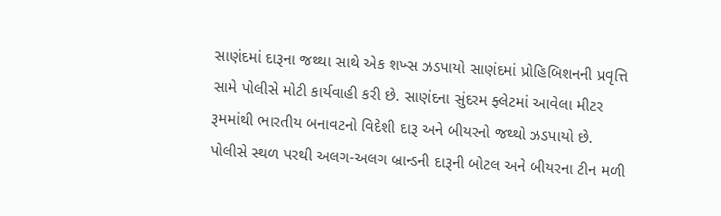સાણંદમાં દારૂના જથ્થા સાથે એક શખ્સ ઝડપાયો સાણંદમાં પ્રોહિબિશનની પ્રવૃત્તિ સામે પોલીસે મોટી કાર્યવાહી કરી છે. સાણંદના સુંદરમ ફ્લેટમાં આવેલા મીટર રૂમમાંથી ભારતીય બનાવટનો વિદેશી દારૂ અને બીયરનો જથ્થો ઝડપાયો છે. પોલીસે સ્થળ પરથી અલગ-અલગ બ્રાન્ડની દારૂની બોટલ અને બીયરના ટીન મળી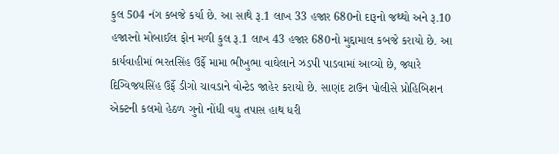કુલ 504 નંગ કબજે કર્યા છે. આ સાથે રૂ.1 લાખ 33 હજાર 680નો દારૂનો જથ્થો અને રૂ.10 હજારનો મોબાઈલ ફોન મળી કુલ રૂ.1 લાખ 43 હજાર 680નો મુદ્દામાલ કબજે કરાયો છે. આ કાર્યવાહીમાં ભરતસિંહ ઉર્ફે મામા ભીખુભા વાઘેલાને ઝડપી પાડવામાં આવ્યો છે, જ્યારે દિગ્વિજયસિંહ ઉર્ફે ડીગો ચાવડાને વોન્ટેડ જાહેર કરાયો છે. સાણંદ ટાઉન પોલીસે પ્રોહિબિશન એક્ટની કલમો હેઠળ ગુનો નોંધી વધુ તપાસ હાથ ધરી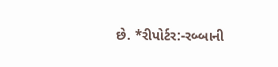છે. *રીપોર્ટર:-રબ્બાની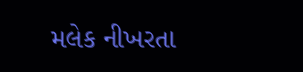મલેક નીખરતા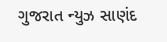ગુજરાત ન્યુઝ સાણંદ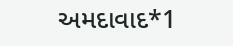અમદાવાદ*1